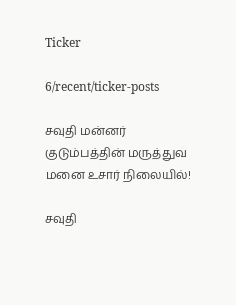Ticker

6/recent/ticker-posts

சவுதி மன்னர் குடும்பத்தின் மருத்துவ மனை உசார் நிலையில்!

சவுதி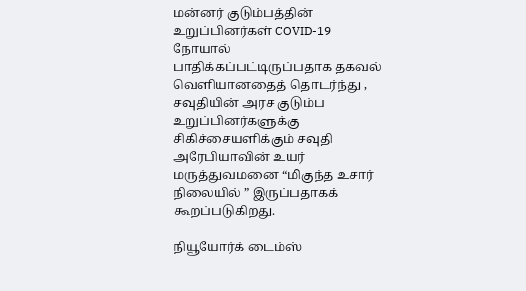மன்னர் குடும்பத்தின்  உறுப்பினர்கள் COVID-19 நோயால் பாதிக்கப்பட்டிருப்பதாக தகவல் வெளியானதைத் தொடர்ந்து , சவுதியின் அரச குடும்ப உறுப்பினர்களுக்கு சிகிச்சையளிக்கும் சவுதி அரேபியாவின் உயர் மருத்துவமனை “மிகுந்த உசார் நிலையில் ” இருப்பதாகக் கூறப்படுகிறது.

நியூயோர்க் டைம்ஸ்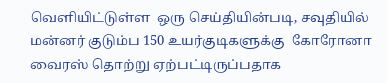வெளியிட்டுள்ள  ஒரு செய்தியின்படி, சவுதியில் மன்னர் குடும்ப 150 உயர்குடிகளுக்கு  கோரோனா வைரஸ் தொற்று ஏற்பட்டிருப்பதாக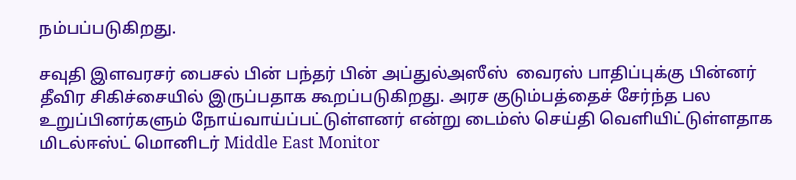நம்பப்படுகிறது.

சவுதி இளவரசர் பைசல் பின் பந்தர் பின் அப்துல்அஸீஸ்  வைரஸ் பாதிப்புக்கு பின்னர் தீவிர சிகிச்சையில் இருப்பதாக கூறப்படுகிறது. அரச குடும்பத்தைச் சேர்ந்த பல  உறுப்பினர்களும் நோய்வாய்ப்பட்டுள்ளனர் என்று டைம்ஸ் செய்தி வெளியிட்டுள்ளதாக  மிடல்ஈஸ்ட் மொனிடர் Middle East Monitor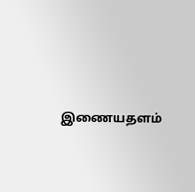இணையதளம்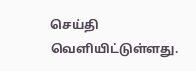செய்தி வெளியிட்டுள்ளது.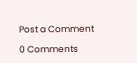Post a Comment

0 Comments